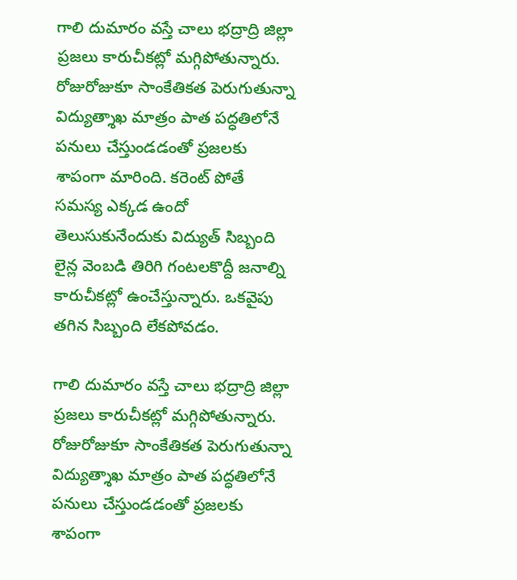గాలి దుమారం వస్తే చాలు భద్రాద్రి జిల్లా ప్రజలు కారుచీకట్లో మగ్గిపోతున్నారు. రోజురోజుకూ సాంకేతికత పెరుగుతున్నా విద్యుత్శాఖ మాత్రం పాత పద్ధతిలోనే పనులు చేస్తుండడంతో ప్రజలకు శాపంగా మారింది. కరెంట్ పోతే సమస్య ఎక్కడ ఉందో తెలుసుకునేందుకు విద్యుత్ సిబ్బంది లైన్ల వెంబడి తిరిగి గంటలకొద్దీ జనాల్ని కారుచీకట్లో ఉంచేస్తున్నారు. ఒకవైపు తగిన సిబ్బంది లేకపోవడం.

గాలి దుమారం వస్తే చాలు భద్రాద్రి జిల్లా ప్రజలు కారుచీకట్లో మగ్గిపోతున్నారు. రోజురోజుకూ సాంకేతికత పెరుగుతున్నా విద్యుత్శాఖ మాత్రం పాత పద్ధతిలోనే పనులు చేస్తుండడంతో ప్రజలకు శాపంగా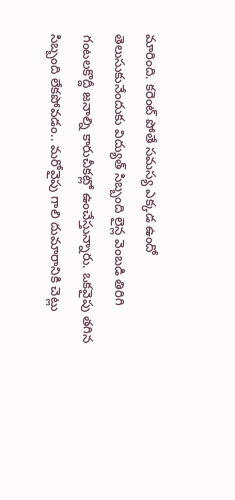మారింది. కరెంట్ పోతే సమస్య ఎక్కడ ఉందో తెలుసుకునేందుకు విద్యుత్ సిబ్బంది లైన్ల వెంబడి తిరిగి గంటలకొద్దీ జనాల్ని కారుచీకట్లో ఉంచేస్తున్నారు. ఒకవైపు తగిన సిబ్బంది లేకపోవడం.. మరోవైపు గాలి దుమారానికి చెట్లు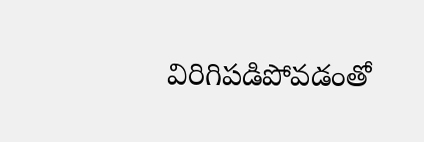విరిగిపడిపోవడంతో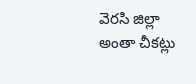వెరసి జిల్లా అంతా చీకట్లు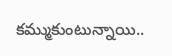కమ్ముకుంటున్నాయి..